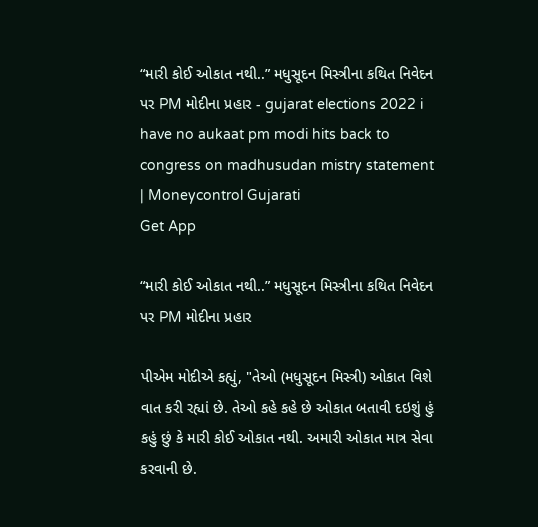“મારી કોઈ ઓકાત નથી..” મધુસૂદન મિસ્ત્રીના કથિત નિવેદન પર PM મોદીના પ્રહાર - gujarat elections 2022 i have no aukaat pm modi hits back to congress on madhusudan mistry statement | Moneycontrol Gujarati
Get App

“મારી કોઈ ઓકાત નથી..” મધુસૂદન મિસ્ત્રીના કથિત નિવેદન પર PM મોદીના પ્રહાર

પીએમ મોદીએ કહ્યું, "તેઓ (મધુસૂદન મિસ્ત્રી) ઓકાત વિશે વાત કરી રહ્યાં છે. તેઓ કહે કહે છે ઓકાત બતાવી દઇશું હું કહું છું કે મારી કોઈ ઓકાત નથી. અમારી ઓકાત માત્ર સેવા કરવાની છે.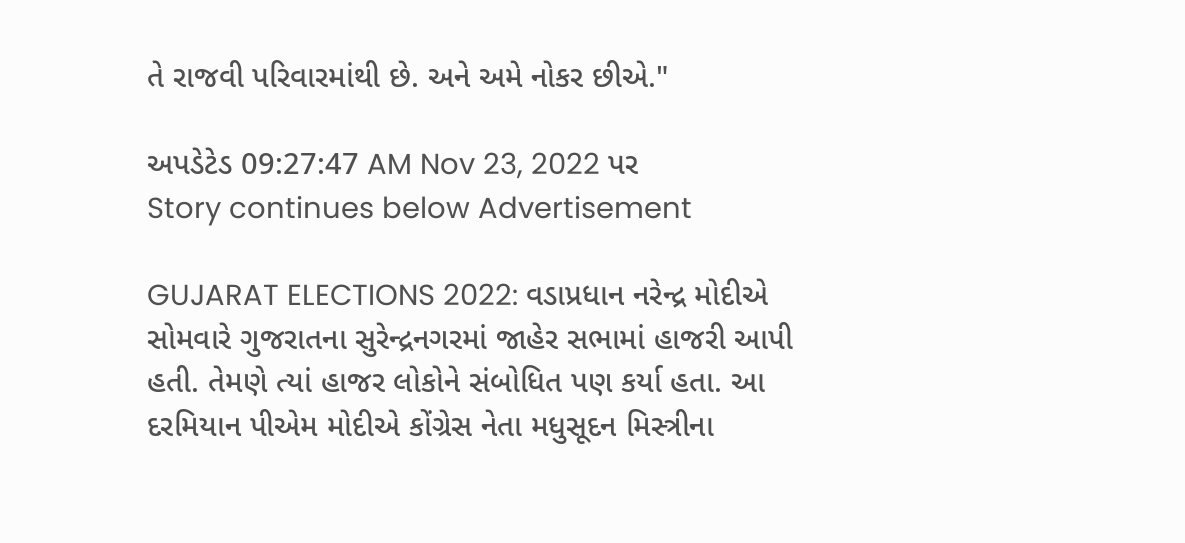તે રાજવી પરિવારમાંથી છે. અને અમે નોકર છીએ."

અપડેટેડ 09:27:47 AM Nov 23, 2022 પર
Story continues below Advertisement

GUJARAT ELECTIONS 2022: વડાપ્રધાન નરેન્દ્ર મોદીએ સોમવારે ગુજરાતના સુરેન્દ્રનગરમાં જાહેર સભામાં હાજરી આપી હતી. તેમણે ત્યાં હાજર લોકોને સંબોધિત પણ કર્યા હતા. આ દરમિયાન પીએમ મોદીએ કોંગ્રેસ નેતા મધુસૂદન મિસ્ત્રીના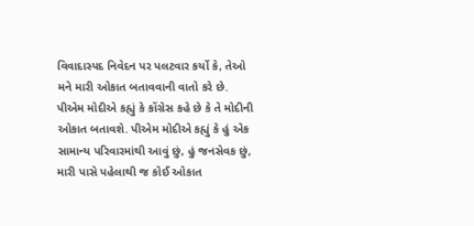વિવાદાસ્પદ નિવેદન પર પલટવાર કર્યો કે, તેઓ મને મારી ઓકાત બતાવવાની વાતો કરે છે. પીએમ મોદીએ કહ્યું કે કોંગ્રેસ કહે છે કે તે મોદીની ઓકાત બતાવશે. પીએમ મોદીએ કહ્યું કે હું એક સામાન્ય પરિવારમાંથી આવું છું, હું જનસેવક છું, મારી પાસે પહેલાથી જ કોઈ ઓકાત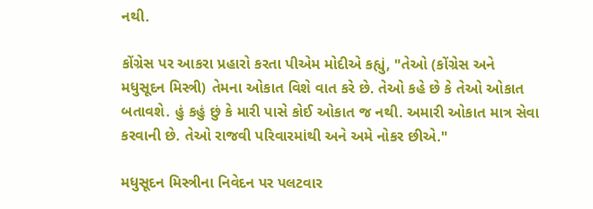નથી.

કોંગ્રેસ પર આકરા પ્રહારો કરતા પીએમ મોદીએ કહ્યું, "તેઓ (કોંગ્રેસ અને મધુસૂદન મિસ્ત્રી) તેમના ઓકાત વિશે વાત કરે છે. તેઓ કહે છે કે તેઓ ઓકાત બતાવશે. હું કહું છું કે મારી પાસે કોઈ ઓકાત જ નથી. અમારી ઓકાત માત્ર સેવા કરવાની છે. તેઓ રાજવી પરિવારમાંથી અને અમે નોકર છીએ."

મધુસૂદન મિસ્ત્રીના નિવેદન પર પલટવાર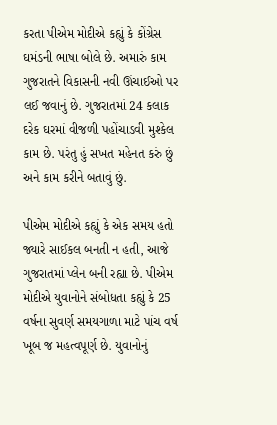કરતા પીએમ મોદીએ કહ્યું કે કોંગ્રેસ ઘમંડની ભાષા બોલે છે. અમારું કામ ગુજરાતને વિકાસની નવી ઊંચાઈઓ પર લઈ જવાનું છે. ગુજરાતમાં 24 કલાક દરેક ઘરમાં વીજળી પહોંચાડવી મુશ્કેલ કામ છે. પરંતુ હું સખત મહેનત કરું છું અને કામ કરીને બતાવું છું.

પીએમ મોદીએ કહ્યું કે એક સમય હતો જ્યારે સાઈકલ બનતી ન હતી, આજે ગુજરાતમાં પ્લેન બની રહ્યા છે. પીએમ મોદીએ યુવાનોને સંબોધતા કહ્યું કે 25 વર્ષના સુવર્ણ સમયગાળા માટે પાંચ વર્ષ ખૂબ જ મહત્વપૂર્ણ છે. યુવાનોનું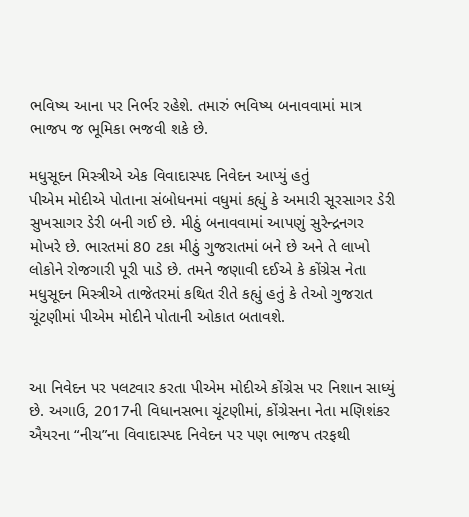ભવિષ્ય આના પર નિર્ભર રહેશે. તમારું ભવિષ્ય બનાવવામાં માત્ર ભાજપ જ ભૂમિકા ભજવી શકે છે.

મધુસૂદન મિસ્ત્રીએ એક વિવાદાસ્પદ નિવેદન આપ્યું હતું
પીએમ મોદીએ પોતાના સંબોધનમાં વધુમાં કહ્યું કે અમારી સૂરસાગર ડેરી સુખસાગર ડેરી બની ગઈ છે. મીઠું બનાવવામાં આપણું સુરેન્દ્રનગર મોખરે છે. ભારતમાં 80 ટકા મીઠું ગુજરાતમાં બને છે અને તે લાખો લોકોને રોજગારી પૂરી પાડે છે. તમને જણાવી દઈએ કે કોંગ્રેસ નેતા મધુસૂદન મિસ્ત્રીએ તાજેતરમાં કથિત રીતે કહ્યું હતું કે તેઓ ગુજરાત ચૂંટણીમાં પીએમ મોદીને પોતાની ઓકાત બતાવશે.


આ નિવેદન પર પલટવાર કરતા પીએમ મોદીએ કોંગ્રેસ પર નિશાન સાધ્યું છે. અગાઉ, 2017ની વિધાનસભા ચૂંટણીમાં, કોંગ્રેસના નેતા મણિશંકર ઐયરના “નીચ”ના વિવાદાસ્પદ નિવેદન પર પણ ભાજપ તરફથી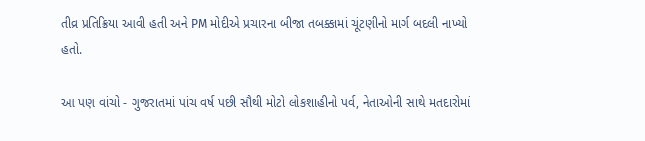તીવ્ર પ્રતિક્રિયા આવી હતી અને PM મોદીએ પ્રચારના બીજા તબક્કામાં ચૂંટણીનો માર્ગ બદલી નાખ્યો હતો.

આ પણ વાંચો - ગુજરાતમાં પાંચ વર્ષ પછી સૌથી મોટો લોકશાહીનો પર્વ, નેતાઓની સાથે મતદારોમાં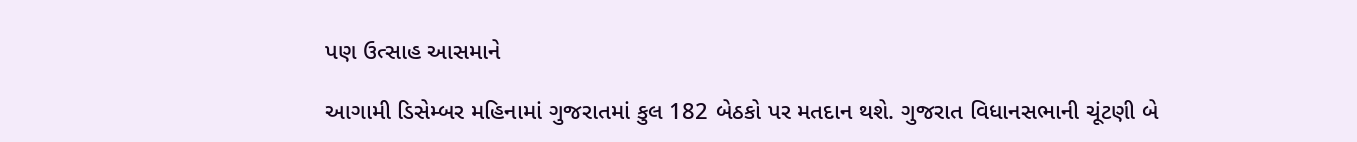પણ ઉત્સાહ આસમાને

આગામી ડિસેમ્બર મહિનામાં ગુજરાતમાં કુલ 182 બેઠકો પર મતદાન થશે. ગુજરાત વિધાનસભાની ચૂંટણી બે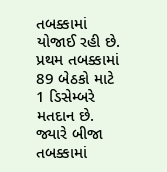તબક્કામાં યોજાઈ રહી છે. પ્રથમ તબક્કામાં 89 બેઠકો માટે 1 ડિસેમ્બરે મતદાન છે. જ્યારે બીજા તબક્કામાં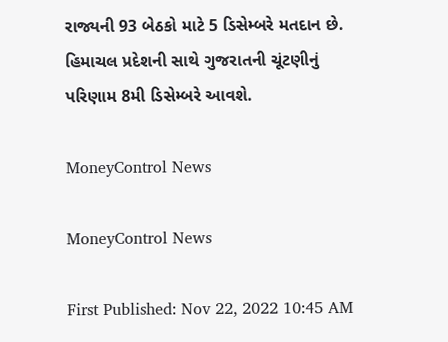રાજ્યની 93 બેઠકો માટે 5 ડિસેમ્બરે મતદાન છે. હિમાચલ પ્રદેશની સાથે ગુજરાતની ચૂંટણીનું પરિણામ 8મી ડિસેમ્બરે આવશે.

MoneyControl News

MoneyControl News

First Published: Nov 22, 2022 10:45 AM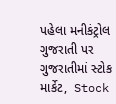પહેલા મનીકંટ્રોલ ગુજરાતી પર ગુજરાતીમાં સ્ટોક માર્કેટ,  Stock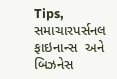Tips,  સમાચારપર્સનલ ફાઇનાન્સ  અને બિઝનેસ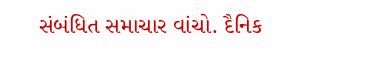સંબંધિત સમાચાર વાંચો. દૈનિક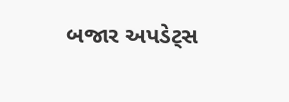બજાર અપડેટ્સ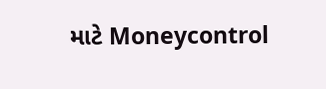માટે Moneycontrol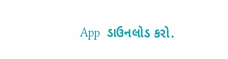App  ડાઉનલોડ કરો.